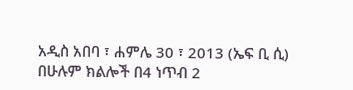አዲስ አበባ ፣ ሐምሌ 30 ፣ 2013 (ኤፍ ቢ ሲ) በሁሉም ክልሎች በ4 ነጥብ 2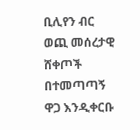ቢሊየን ብር ወጪ መሰረታዊ ሸቀጦች በተመጣጣኝ ዋጋ እንዲቀርቡ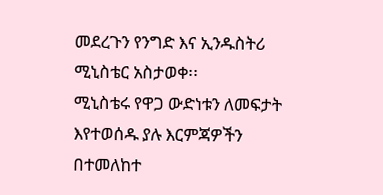መደረጉን የንግድ እና ኢንዱስትሪ ሚኒስቴር አስታወቀ፡፡
ሚኒስቴሩ የዋጋ ውድነቱን ለመፍታት እየተወሰዱ ያሉ እርምጃዎችን በተመለከተ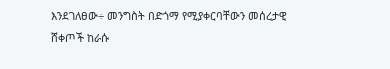እንደገለፀው÷ መንግስት በድጎማ የሚያቀርባቸውን መሰረታዊ ሸቀጦች ከራሱ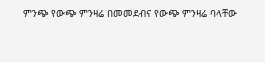ምንጭ የውጭ ምንዛሬ በመመደብና የውጭ ምንዛሬ ባላቸው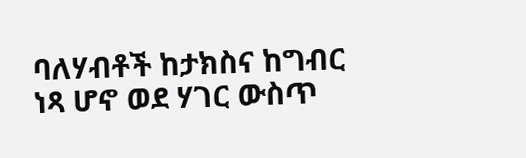ባለሃብቶች ከታክስና ከግብር ነጻ ሆኖ ወደ ሃገር ውስጥ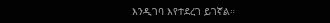እንዲገባ እየተደረገ ይገኛል።